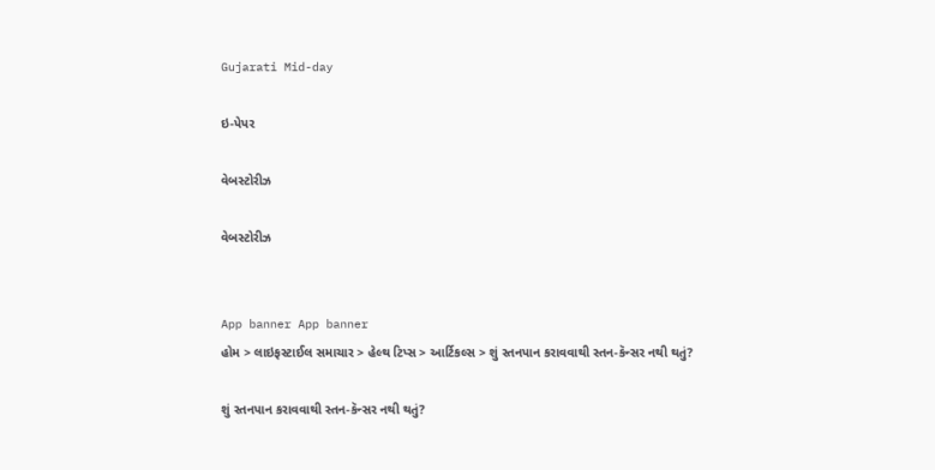Gujarati Mid-day

ઇ-પેપર

વેબસ્ટોરીઝ

વેબસ્ટોરીઝ


App banner App banner
હોમ > લાઇફસ્ટાઈલ સમાચાર > હેલ્થ ટિપ્સ > આર્ટિકલ્સ > શું સ્તનપાન કરાવવાથી સ્તન-કૅન્સર નથી થતું?

શું સ્તનપાન કરાવવાથી સ્તન-કૅન્સર નથી થતું?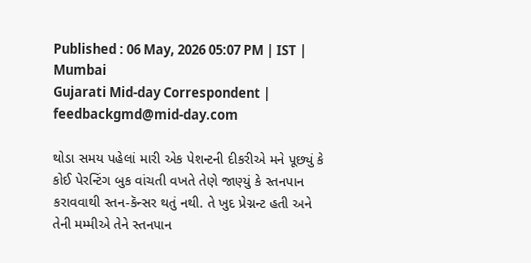Published : 06 May, 2026 05:07 PM | IST | Mumbai
Gujarati Mid-day Correspondent | feedbackgmd@mid-day.com

થોડા સમય પહેલાં મારી એક પેશન્ટની દીકરીએ મને પૂછ્યું કે કોઈ પેરન્ટિંગ બુક વાંચતી વખતે તેણે જાણ્યું કે સ્તનપાન કરાવવાથી સ્તન-કૅન્સર થતું નથી. તે ખુદ પ્રેગ્નન્ટ હતી અને તેની મમ્મીએ તેને સ્તનપાન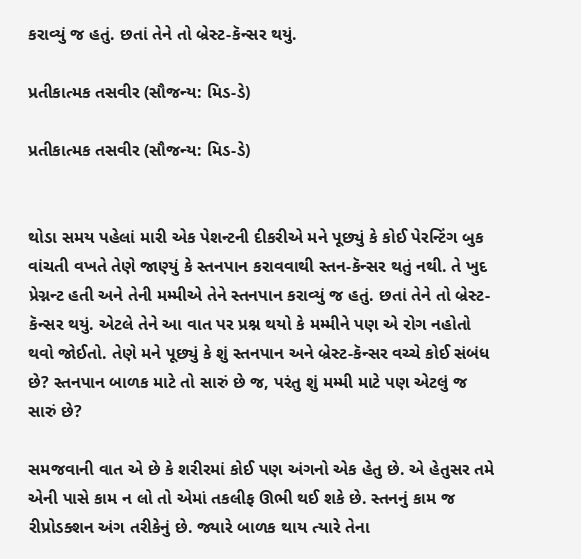કરાવ્યું જ હતું. છતાં તેને તો બ્રેસ્ટ-કૅન્સર થયું.

પ્રતીકાત્મક તસવીર (સૌજન્ય: મિડ-ડે)

પ્રતીકાત્મક તસવીર (સૌજન્ય: મિડ-ડે)


થોડા સમય પહેલાં મારી એક પેશન્ટની દીકરીએ મને પૂછ્યું કે કોઈ પેરન્ટિંગ બુક વાંચતી વખતે તેણે જાણ્યું કે સ્તનપાન કરાવવાથી સ્તન-કૅન્સર થતું નથી. તે ખુદ પ્રેગ્નન્ટ હતી અને તેની મમ્મીએ તેને સ્તનપાન કરાવ્યું જ હતું. છતાં તેને તો બ્રેસ્ટ-કૅન્સર થયું. એટલે તેને આ વાત પર પ્રશ્ન થયો કે મમ્મીને પણ એ રોગ નહોતો થવો જોઈતો. તેણે મને પૂછ્યું કે શું સ્તનપાન અને બ્રેસ્ટ-કૅન્સર વચ્ચે કોઈ સંબંધ છે? સ્તનપાન બાળક માટે તો સારું છે જ, પરંતુ શું મમ્મી માટે પણ એટલું જ સારું છે?

સમજવાની વાત એ છે કે શરીરમાં કોઈ પણ અંગનો એક હેતુ છે. એ હેતુસર તમે એની પાસે કામ ન લો તો એમાં તકલીફ ઊભી થઈ શકે છે. સ્તનનું કામ જ રીપ્રોડક્શન અંગ તરીકેનું છે. જ્યારે બાળક થાય ત્યારે તેના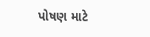પોષણ માટે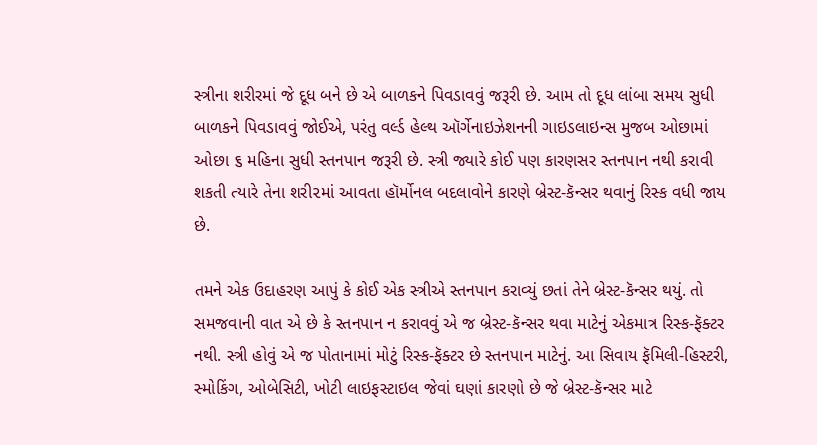સ્ત્રીના શરીરમાં જે દૂધ બને છે એ બાળકને પિવડાવવું જરૂરી છે. આમ તો દૂધ લાંબા સમય સુધી બાળકને પિવડાવવું જોઈએ, પરંતુ વર્લ્ડ હેલ્થ ઑર્ગેનાઇઝેશનની ગાઇડલાઇન્સ મુજબ ઓછામાં ઓછા ૬ મહિના સુધી સ્તનપાન જરૂરી છે. સ્ત્રી જ્યારે કોઈ પણ કારણસર સ્તનપાન નથી કરાવી શકતી ત્યારે તેના શરી૨માં આવતા હૉર્મોનલ બદલાવોને કારણે બ્રેસ્ટ-કૅન્સર થવાનું રિસ્ક વધી જાય છે.

તમને એક ઉદાહરણ આપું કે કોઈ એક સ્ત્રીએ સ્તનપાન કરાવ્યું છતાં તેને બ્રેસ્ટ-કૅન્સર થયું. તો સમજવાની વાત એ છે કે સ્તનપાન ન કરાવવું એ જ બ્રેસ્ટ-કૅન્સર થવા માટેનું એકમાત્ર રિસ્ક-ફૅક્ટર નથી. સ્ત્રી હોવું એ જ પોતાનામાં મોટું રિસ્ક-ફૅક્ટર છે સ્તનપાન માટેનું. આ સિવાય ફૅમિલી-હિસ્ટરી, સ્મોકિંગ, ઓબેસિટી, ખોટી લાઇફસ્ટાઇલ જેવાં ઘણાં કારણો છે જે બ્રેસ્ટ-કૅન્સર માટે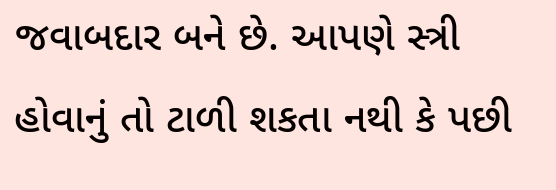જવાબદાર બને છે. આપણે સ્ત્રી હોવાનું તો ટાળી શકતા નથી કે પછી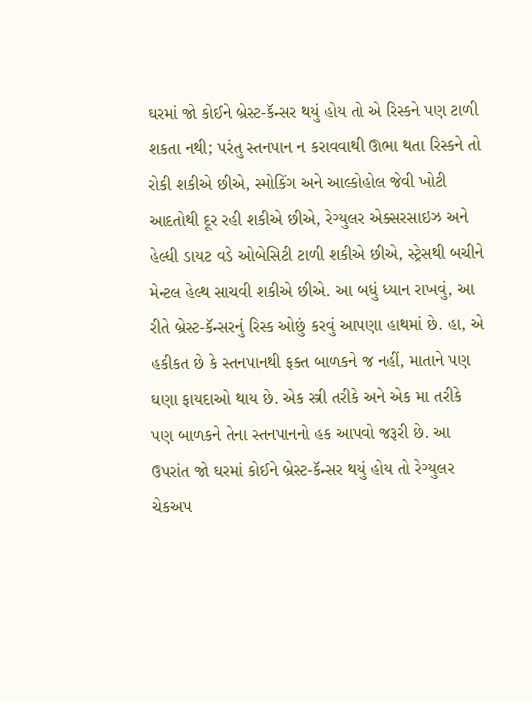ઘરમાં જો કોઈને બ્રેસ્ટ-કૅન્સર થયું હોય તો એ રિસ્કને પણ ટાળી શકતા નથી; પરંતુ સ્તનપાન ન કરાવવાથી ઊભા થતા રિસ્કને તો રોકી શકીએ છીએ, સ્મોકિંગ અને આલ્કોહોલ જેવી ખોટી આદતોથી દૂર રહી શકીએ છીએ, રેગ્યુલર એક્સરસાઇઝ અને હેલ્ધી ડાયટ વડે ઓબેસિટી ટાળી શકીએ છીએ, સ્ટ્રેસથી બચીને મેન્ટલ હેલ્થ સાચવી શકીએ છીએ. આ બધું ધ્યાન રાખવું, આ રીતે બ્રેસ્ટ-કૅન્સરનું રિસ્ક ઓછું કરવું આપણા હાથમાં છે. હા, એ હકીકત છે કે સ્તનપાનથી ફક્ત બાળકને જ નહીં, માતાને પણ ઘણા ફાયદાઓ થાય છે. એક સ્ત્રી તરીકે અને એક મા તરીકે પણ બાળકને તેના સ્તનપાનનો હક આપવો જરૂરી છે. આ ઉપરાંત જો ઘરમાં કોઈને બ્રેસ્ટ-કૅન્સર થયું હોય તો રેગ્યુલર ચેકઅપ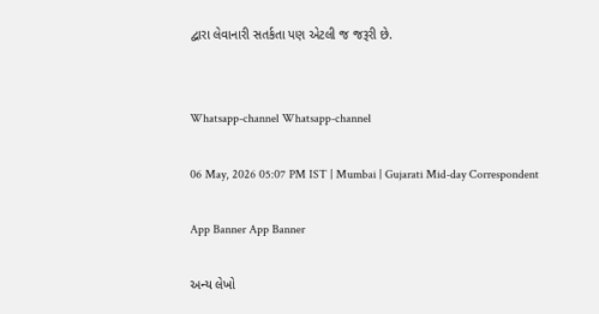દ્વારા લેવાનારી સતર્કતા પણ એટલી જ જરૂરી છે.


Whatsapp-channel Whatsapp-channel

06 May, 2026 05:07 PM IST | Mumbai | Gujarati Mid-day Correspondent

App Banner App Banner

અન્ય લેખો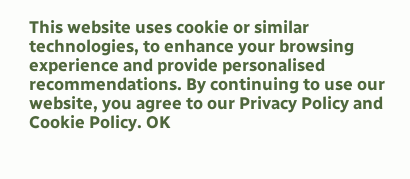This website uses cookie or similar technologies, to enhance your browsing experience and provide personalised recommendations. By continuing to use our website, you agree to our Privacy Policy and Cookie Policy. OK